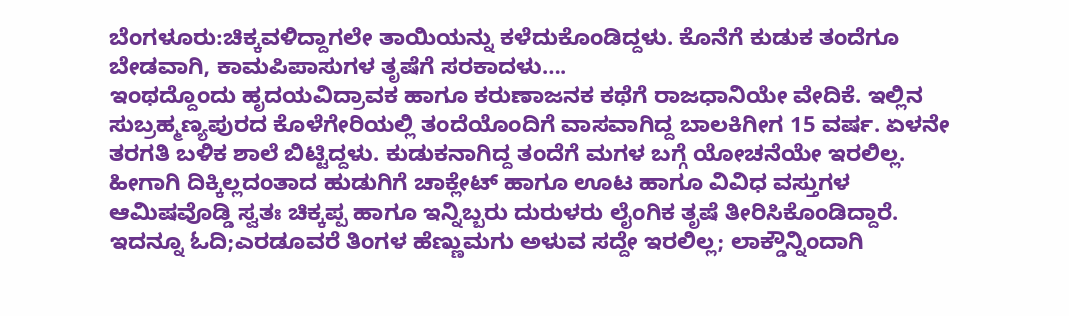ಬೆಂಗಳೂರು:ಚಿಕ್ಕವಳಿದ್ದಾಗಲೇ ತಾಯಿಯನ್ನು ಕಳೆದುಕೊಂಡಿದ್ದಳು. ಕೊನೆಗೆ ಕುಡುಕ ತಂದೆಗೂ ಬೇಡವಾಗಿ, ಕಾಮಪಿಪಾಸುಗಳ ತೃಷೆಗೆ ಸರಕಾದಳು….
ಇಂಥದ್ದೊಂದು ಹೃದಯವಿದ್ರಾವಕ ಹಾಗೂ ಕರುಣಾಜನಕ ಕಥೆಗೆ ರಾಜಧಾನಿಯೇ ವೇದಿಕೆ. ಇಲ್ಲಿನ ಸುಬ್ರಹ್ಮಣ್ಯಪುರದ ಕೊಳೆಗೇರಿಯಲ್ಲಿ ತಂದೆಯೊಂದಿಗೆ ವಾಸವಾಗಿದ್ದ ಬಾಲಕಿಗೀಗ 15 ವರ್ಷ. ಏಳನೇ ತರಗತಿ ಬಳಿಕ ಶಾಲೆ ಬಿಟ್ಟಿದ್ದಳು. ಕುಡುಕನಾಗಿದ್ದ ತಂದೆಗೆ ಮಗಳ ಬಗ್ಗೆ ಯೋಚನೆಯೇ ಇರಲಿಲ್ಲ. ಹೀಗಾಗಿ ದಿಕ್ಕಿಲ್ಲದಂತಾದ ಹುಡುಗಿಗೆ ಚಾಕ್ಲೇಟ್ ಹಾಗೂ ಊಟ ಹಾಗೂ ವಿವಿಧ ವಸ್ತುಗಳ ಆಮಿಷವೊಡ್ಡಿ ಸ್ವತಃ ಚಿಕ್ಕಪ್ಪ ಹಾಗೂ ಇನ್ನಿಬ್ಬರು ದುರುಳರು ಲೈಂಗಿಕ ತೃಷೆ ತೀರಿಸಿಕೊಂಡಿದ್ದಾರೆ.
ಇದನ್ನೂ ಓದಿ;ಎರಡೂವರೆ ತಿಂಗಳ ಹೆಣ್ಣುಮಗು ಅಳುವ ಸದ್ದೇ ಇರಲಿಲ್ಲ; ಲಾಕ್ಡೌನ್ನಿಂದಾಗಿ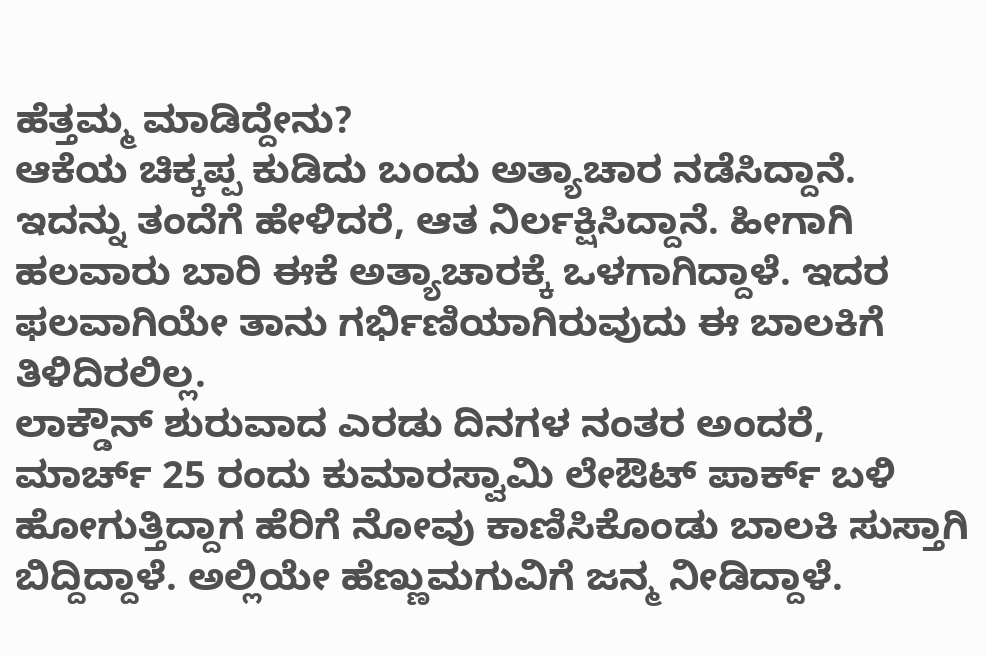ಹೆತ್ತಮ್ಮ ಮಾಡಿದ್ದೇನು?
ಆಕೆಯ ಚಿಕ್ಕಪ್ಪ ಕುಡಿದು ಬಂದು ಅತ್ಯಾಚಾರ ನಡೆಸಿದ್ದಾನೆ. ಇದನ್ನು ತಂದೆಗೆ ಹೇಳಿದರೆ, ಆತ ನಿರ್ಲಕ್ಷಿಸಿದ್ದಾನೆ. ಹೀಗಾಗಿ ಹಲವಾರು ಬಾರಿ ಈಕೆ ಅತ್ಯಾಚಾರಕ್ಕೆ ಒಳಗಾಗಿದ್ದಾಳೆ. ಇದರ ಫಲವಾಗಿಯೇ ತಾನು ಗರ್ಭಿಣಿಯಾಗಿರುವುದು ಈ ಬಾಲಕಿಗೆ ತಿಳಿದಿರಲಿಲ್ಲ.
ಲಾಕ್ಡೌನ್ ಶುರುವಾದ ಎರಡು ದಿನಗಳ ನಂತರ ಅಂದರೆ, ಮಾರ್ಚ್ 25 ರಂದು ಕುಮಾರಸ್ವಾಮಿ ಲೇಔಟ್ ಪಾರ್ಕ್ ಬಳಿ ಹೋಗುತ್ತಿದ್ದಾಗ ಹೆರಿಗೆ ನೋವು ಕಾಣಿಸಿಕೊಂಡು ಬಾಲಕಿ ಸುಸ್ತಾಗಿ ಬಿದ್ದಿದ್ದಾಳೆ. ಅಲ್ಲಿಯೇ ಹೆಣ್ಣುಮಗುವಿಗೆ ಜನ್ಮ ನೀಡಿದ್ದಾಳೆ.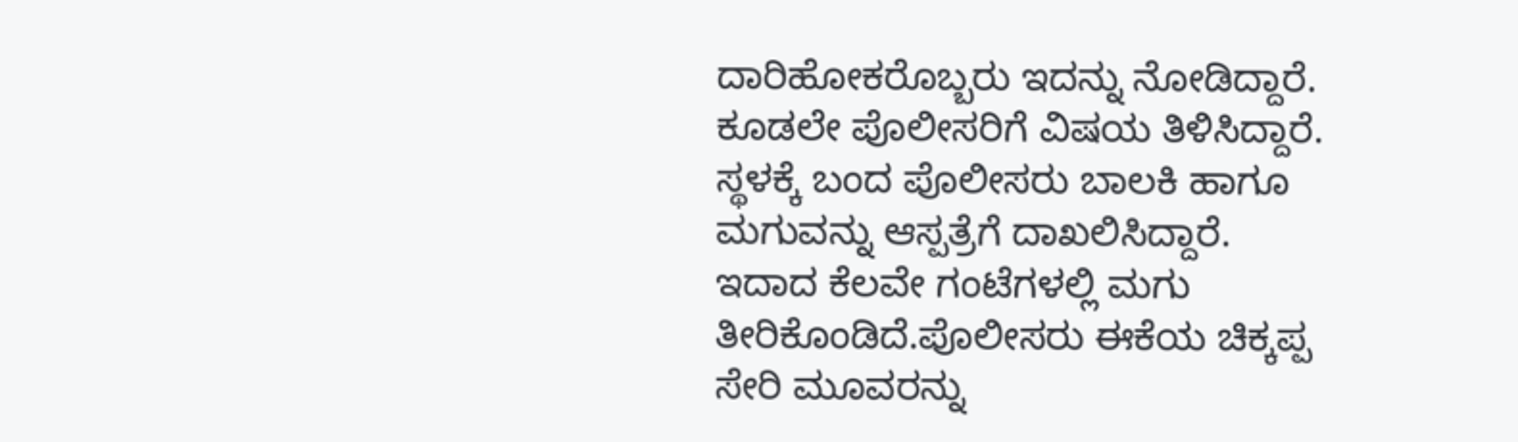ದಾರಿಹೋಕರೊಬ್ಬರು ಇದನ್ನು ನೋಡಿದ್ದಾರೆ. ಕೂಡಲೇ ಪೊಲೀಸರಿಗೆ ವಿಷಯ ತಿಳಿಸಿದ್ದಾರೆ. ಸ್ಥಳಕ್ಕೆ ಬಂದ ಪೊಲೀಸರು ಬಾಲಕಿ ಹಾಗೂ ಮಗುವನ್ನು ಆಸ್ಪತ್ರೆಗೆ ದಾಖಲಿಸಿದ್ದಾರೆ. ಇದಾದ ಕೆಲವೇ ಗಂಟೆಗಳಲ್ಲಿ ಮಗು ತೀರಿಕೊಂಡಿದೆ.ಪೊಲೀಸರು ಈಕೆಯ ಚಿಕ್ಕಪ್ಪ ಸೇರಿ ಮೂವರನ್ನು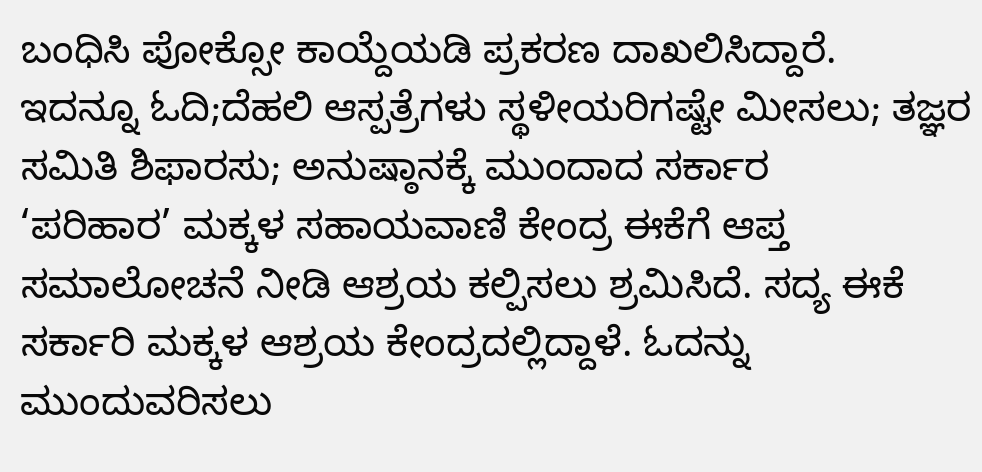ಬಂಧಿಸಿ ಪೋಕ್ಸೋ ಕಾಯ್ದೆಯಡಿ ಪ್ರಕರಣ ದಾಖಲಿಸಿದ್ದಾರೆ.
ಇದನ್ನೂ ಓದಿ;ದೆಹಲಿ ಆಸ್ಪತ್ರೆಗಳು ಸ್ಥಳೀಯರಿಗಷ್ಟೇ ಮೀಸಲು; ತಜ್ಞರ ಸಮಿತಿ ಶಿಫಾರಸು; ಅನುಷ್ಠಾನಕ್ಕೆ ಮುಂದಾದ ಸರ್ಕಾರ
‘ಪರಿಹಾರ’ ಮಕ್ಕಳ ಸಹಾಯವಾಣಿ ಕೇಂದ್ರ ಈಕೆಗೆ ಆಪ್ತ ಸಮಾಲೋಚನೆ ನೀಡಿ ಆಶ್ರಯ ಕಲ್ಪಿಸಲು ಶ್ರಮಿಸಿದೆ. ಸದ್ಯ ಈಕೆ ಸರ್ಕಾರಿ ಮಕ್ಕಳ ಆಶ್ರಯ ಕೇಂದ್ರದಲ್ಲಿದ್ದಾಳೆ. ಓದನ್ನು ಮುಂದುವರಿಸಲು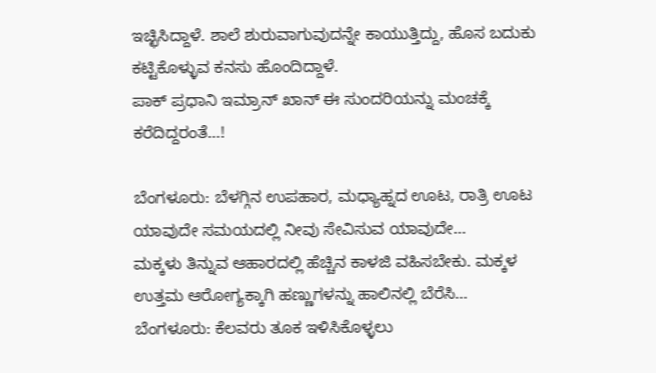ಇಚ್ಛಿಸಿದ್ದಾಳೆ. ಶಾಲೆ ಶುರುವಾಗುವುದನ್ನೇ ಕಾಯುತ್ತಿದ್ದು, ಹೊಸ ಬದುಕು ಕಟ್ಟಿಕೊಳ್ಳುವ ಕನಸು ಹೊಂದಿದ್ದಾಳೆ.
ಪಾಕ್ ಪ್ರಧಾನಿ ಇಮ್ರಾನ್ ಖಾನ್ ಈ ಸುಂದರಿಯನ್ನು ಮಂಚಕ್ಕೆ ಕರೆದಿದ್ದರಂತೆ…!

ಬೆಂಗಳೂರು: ಬೆಳಗ್ಗಿನ ಉಪಹಾರ, ಮಧ್ಯಾಹ್ನದ ಊಟ, ರಾತ್ರಿ ಊಟ ಯಾವುದೇ ಸಮಯದಲ್ಲಿ ನೀವು ಸೇವಿಸುವ ಯಾವುದೇ…
ಮಕ್ಕಳು ತಿನ್ನುವ ಆಹಾರದಲ್ಲಿ ಹೆಚ್ಚಿನ ಕಾಳಜಿ ವಹಿಸಬೇಕು. ಮಕ್ಕಳ ಉತ್ತಮ ಆರೋಗ್ಯಕ್ಕಾಗಿ ಹಣ್ಣುಗಳನ್ನು ಹಾಲಿನಲ್ಲಿ ಬೆರೆಸಿ…
ಬೆಂಗಳೂರು: ಕೆಲವರು ತೂಕ ಇಳಿಸಿಕೊಳ್ಳಲು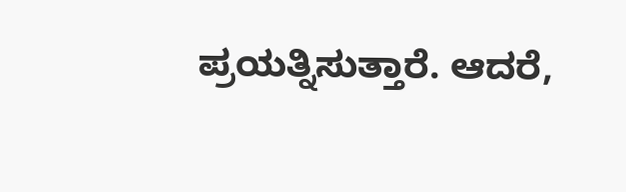ಪ್ರಯತ್ನಿಸುತ್ತಾರೆ. ಆದರೆ,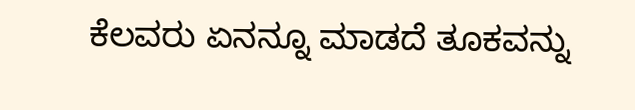ಕೆಲವರು ಏನನ್ನೂ ಮಾಡದೆ ತೂಕವನ್ನು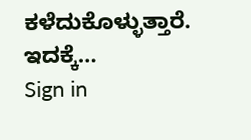ಕಳೆದುಕೊಳ್ಳುತ್ತಾರೆ. ಇದಕ್ಕೆ…
Sign in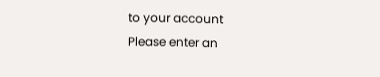to your account
Please enter an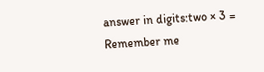answer in digits:two × 3 =
Remember me